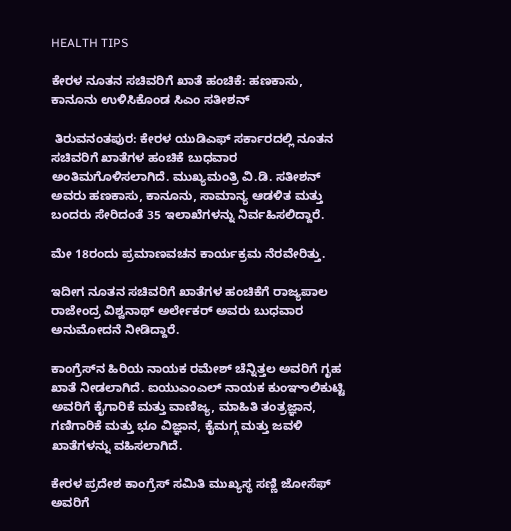HEALTH TIPS

ಕೇರಳ ನೂತನ ಸಚಿವರಿಗೆ ಖಾತೆ ಹಂಚಿಕೆ: ಹಣಕಾಸು, ಕಾನೂನು ಉಳಿಸಿಕೊಂಡ ಸಿಎಂ ಸತೀಶನ್

 ತಿರುವನಂತಪುರ: ಕೇರಳ ಯುಡಿಎಫ್ ಸರ್ಕಾರದಲ್ಲಿ ನೂತನ ಸಚಿವರಿಗೆ ಖಾತೆಗಳ ಹಂಚಿಕೆ ಬುಧವಾರ ಅಂತಿಮಗೊಳಿಸಲಾಗಿದೆ. ಮುಖ್ಯಮಂತ್ರಿ ವಿ.ಡಿ. ಸತೀಶನ್ ಅವರು ಹಣಕಾಸು, ಕಾನೂನು, ಸಾಮಾನ್ಯ ಆಡಳಿತ ಮತ್ತು ಬಂದರು ಸೇರಿದಂತೆ 35 ಇಲಾಖೆಗಳನ್ನು ನಿರ್ವಹಿಸಲಿದ್ದಾರೆ.

ಮೇ 18ರಂದು ಪ್ರಮಾಣವಚನ ಕಾರ್ಯಕ್ರಮ ನೆರವೇರಿತ್ತು.

ಇದೀಗ ನೂತನ ಸಚಿವರಿಗೆ ಖಾತೆಗಳ ಹಂಚಿಕೆಗೆ ರಾಜ್ಯಪಾಲ ರಾಜೇಂದ್ರ ವಿಶ್ವನಾಥ್‌ ಅರ್ಲೇಕರ್‌ ಅವರು ಬುಧವಾರ ಅನುಮೋದನೆ ನೀಡಿದ್ದಾರೆ.

ಕಾಂಗ್ರೆಸ್‌ನ ಹಿರಿಯ ನಾಯಕ ರಮೇಶ್‌ ಚೆನ್ನಿತ್ತಲ ಅವರಿಗೆ ಗೃಹ ಖಾತೆ ನೀಡಲಾಗಿದೆ. ಐಯುಎಂಎಲ್‌ ನಾಯಕ ಕುಂಞಾಲಿಕುಟ್ಟಿ ಅವರಿಗೆ ಕೈಗಾರಿಕೆ ಮತ್ತು ವಾಣಿಜ್ಯ, ಮಾಹಿತಿ ತಂತ್ರಜ್ಞಾನ, ಗಣಿಗಾರಿಕೆ ಮತ್ತು ಭೂ ವಿಜ್ಞಾನ, ಕೈಮಗ್ಗ ಮತ್ತು ಜವಳಿ ಖಾತೆಗಳನ್ನು ವಹಿಸಲಾಗಿದೆ.

ಕೇರಳ ಪ್ರದೇಶ ಕಾಂಗ್ರೆಸ್‌ ಸಮಿತಿ ಮುಖ್ಯಸ್ಥ ಸಣ್ಣಿ ಜೋಸೆಫ್‌ ಅವರಿಗೆ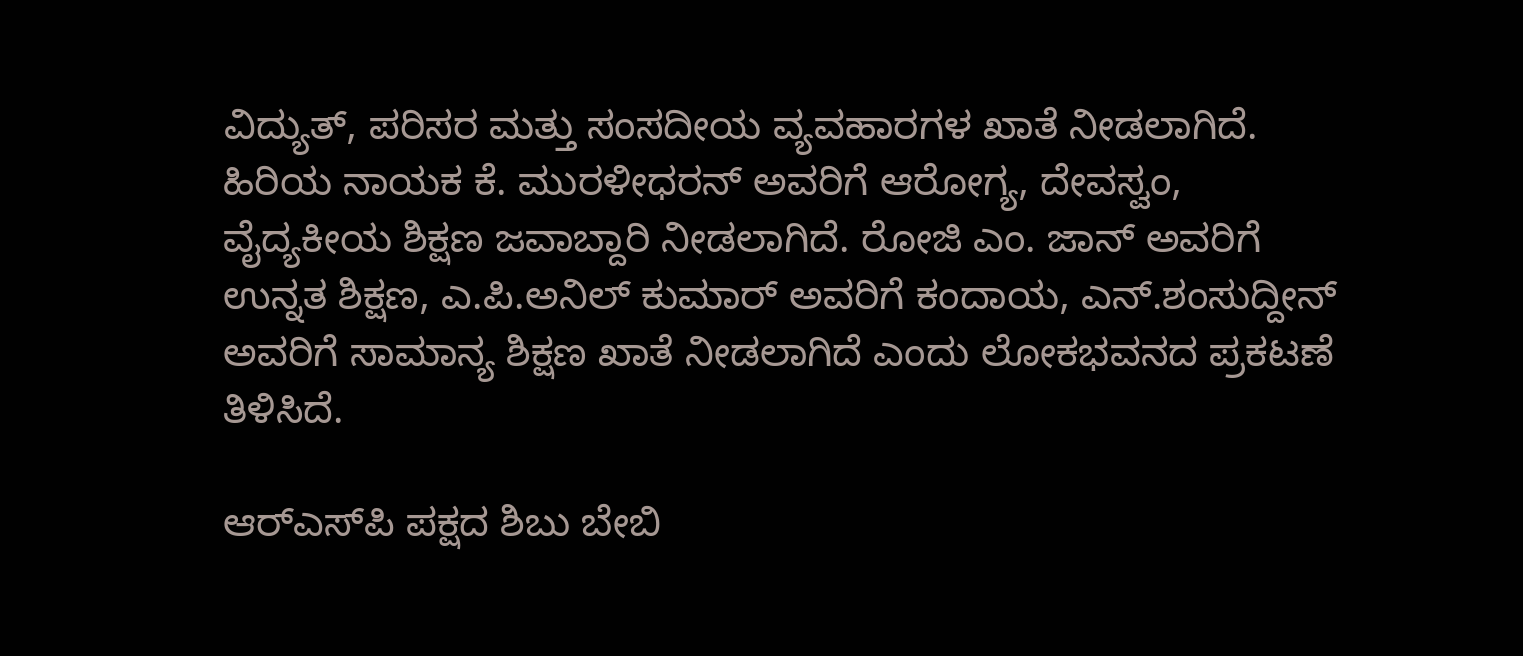ವಿದ್ಯುತ್‌, ಪರಿಸರ ಮತ್ತು ಸಂಸದೀಯ ವ್ಯವಹಾರಗಳ ಖಾತೆ ನೀಡಲಾಗಿದೆ. ಹಿರಿಯ ನಾಯಕ ಕೆ. ಮುರಳೀಧರನ್‌ ಅವರಿಗೆ ಆರೋಗ್ಯ, ದೇವಸ್ವಂ, ವೈದ್ಯಕೀಯ ಶಿಕ್ಷಣ ಜವಾಬ್ದಾರಿ ನೀಡಲಾಗಿದೆ. ರೋಜಿ ಎಂ. ಜಾನ್‌ ಅವರಿಗೆ ಉನ್ನತ ಶಿಕ್ಷಣ, ಎ.ಪಿ.ಅನಿಲ್‌ ಕುಮಾರ್‌ ಅವರಿಗೆ ಕಂದಾಯ, ಎನ್‌.ಶಂಸುದ್ದೀನ್‌ ಅವರಿಗೆ ಸಾಮಾನ್ಯ ಶಿಕ್ಷಣ ಖಾತೆ ನೀಡಲಾಗಿದೆ ಎಂದು ಲೋಕಭವನದ ಪ್ರಕಟಣೆ ತಿಳಿಸಿದೆ.

ಆರ್‌ಎಸ್‌ಪಿ ಪಕ್ಷದ ಶಿಬು ಬೇಬಿ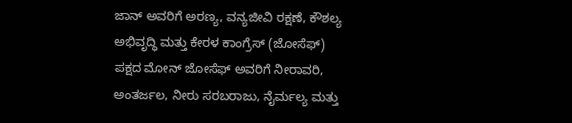ಜಾನ್ ಅವರಿಗೆ ಅರಣ್ಯ, ವನ್ಯಜೀವಿ ರಕ್ಷಣೆ, ಕೌಶಲ್ಯ ಅಭಿವೃದ್ಧಿ ಮತ್ತು ಕೇರಳ ಕಾಂಗ್ರೆಸ್ (ಜೋಸೆಫ್) ಪಕ್ಷದ ಮೋನ್ ಜೋಸೆಫ್ ಅವರಿಗೆ ನೀರಾವರಿ, ಅಂತರ್ಜಲ, ನೀರು ಸರಬರಾಜು, ನೈರ್ಮಲ್ಯ ಮತ್ತು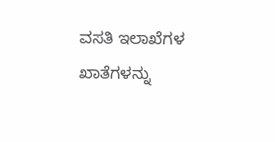ವಸತಿ ಇಲಾಖೆಗಳ ಖಾತೆಗಳನ್ನು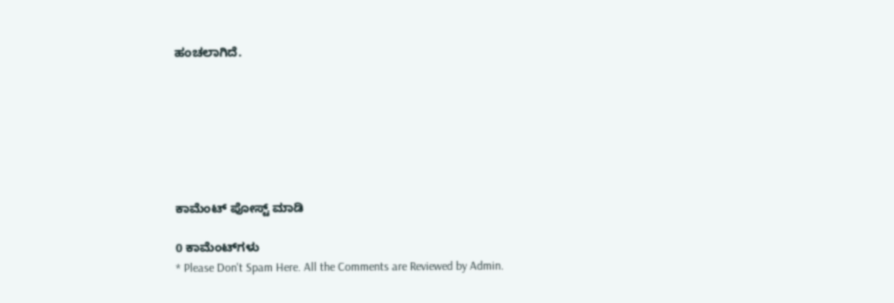ಹಂಚಲಾಗಿದೆ.







ಕಾಮೆಂಟ್‌‌ ಪೋಸ್ಟ್‌ ಮಾಡಿ

0 ಕಾಮೆಂಟ್‌ಗಳು
* Please Don't Spam Here. All the Comments are Reviewed by Admin.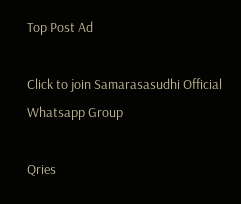Top Post Ad

Click to join Samarasasudhi Official Whatsapp Group

Qries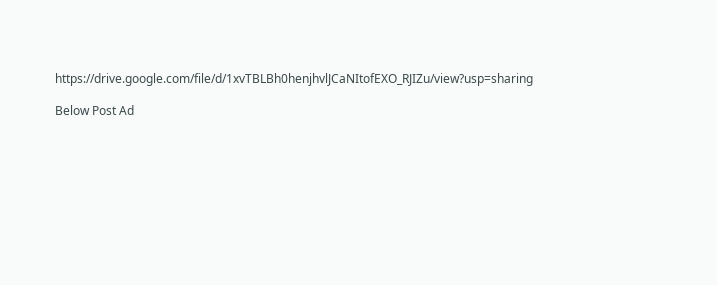https://drive.google.com/file/d/1xvTBLBh0henjhvlJCaNItofEXO_RJIZu/view?usp=sharing

Below Post Ad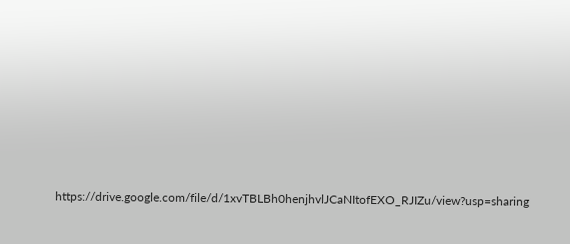https://drive.google.com/file/d/1xvTBLBh0henjhvlJCaNItofEXO_RJIZu/view?usp=sharing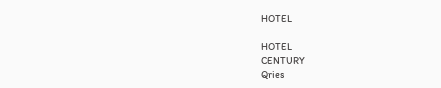HOTEL

HOTEL
CENTURY
Qries